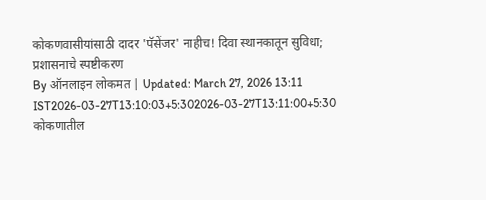कोकणवासीयांसाठी दादर 'पॅसेंजर' नाहीच! दिवा स्थानकातून सुविधा; प्रशासनाचे स्पष्टीकरण
By ऑनलाइन लोकमत | Updated: March 27, 2026 13:11 IST2026-03-27T13:10:03+5:302026-03-27T13:11:00+5:30
कोकणातील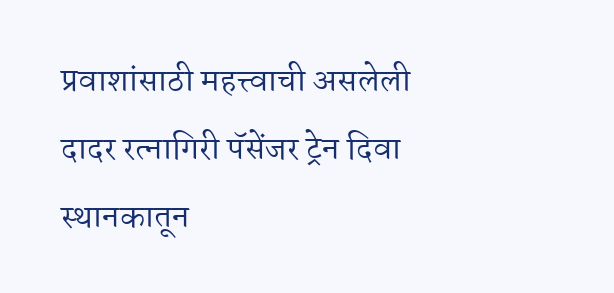प्रवाशांसाठी महत्त्वाची असलेली दादर रत्नागिरी पॅसेंजर ट्रेन दिवा स्थानकातून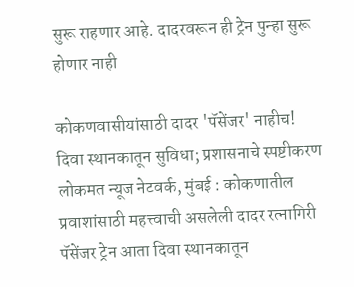सुरू राहणार आहे. दादरवरून ही ट्रेन पुन्हा सुरू होणार नाही

कोकणवासीयांसाठी दादर 'पॅसेंजर' नाहीच! दिवा स्थानकातून सुविधा; प्रशासनाचे स्पष्टीकरण
लोकमत न्यूज नेटवर्क, मुंबई : कोकणातील प्रवाशांसाठी महत्त्वाची असलेली दादर रत्नागिरी पॅसेंजर ट्रेन आता दिवा स्थानकातून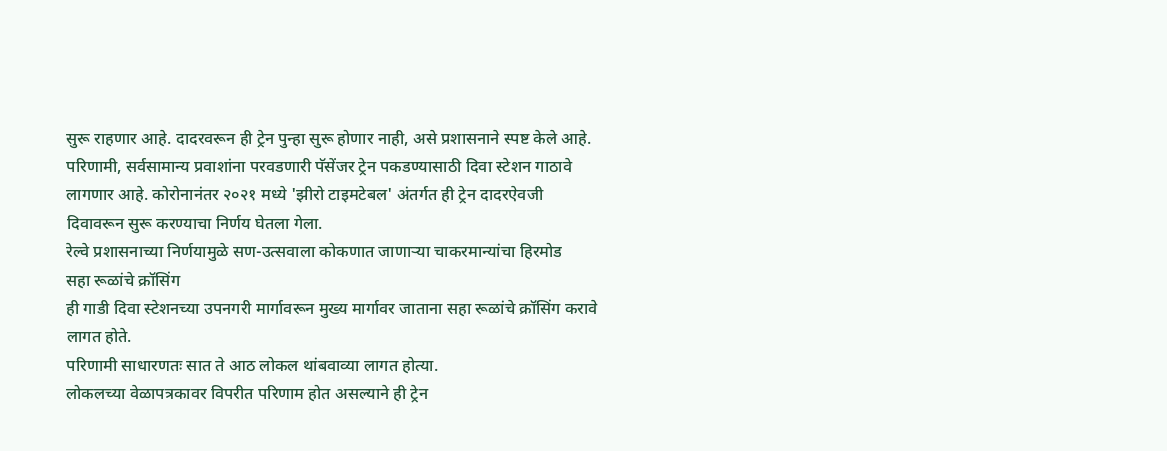सुरू राहणार आहे. दादरवरून ही ट्रेन पुन्हा सुरू होणार नाही, असे प्रशासनाने स्पष्ट केले आहे.
परिणामी, सर्वसामान्य प्रवाशांना परवडणारी पॅसेंजर ट्रेन पकडण्यासाठी दिवा स्टेशन गाठावे लागणार आहे. कोरोनानंतर २०२१ मध्ये 'झीरो टाइमटेबल' अंतर्गत ही ट्रेन दादरऐवजी दिवावरून सुरू करण्याचा निर्णय घेतला गेला.
रेल्वे प्रशासनाच्या निर्णयामुळे सण-उत्सवाला कोकणात जाणाऱ्या चाकरमान्यांचा हिरमोड
सहा रूळांचे क्रॉसिंग
ही गाडी दिवा स्टेशनच्या उपनगरी मार्गावरून मुख्य मार्गावर जाताना सहा रूळांचे क्रॉसिंग करावे लागत होते.
परिणामी साधारणतः सात ते आठ लोकल थांबवाव्या लागत होत्या.
लोकलच्या वेळापत्रकावर विपरीत परिणाम होत असल्याने ही ट्रेन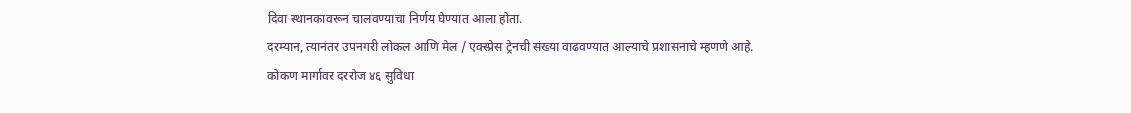दिवा स्थानकावरून चालवण्याचा निर्णय घेण्यात आला होता.
दरम्यान, त्यानंतर उपनगरी लोकल आणि मेल / एक्स्प्रेस ट्रेनची संख्या वाढवण्यात आल्याचे प्रशासनाचे म्हणणे आहे.
कोकण मार्गावर दररोज ४६ सुविधा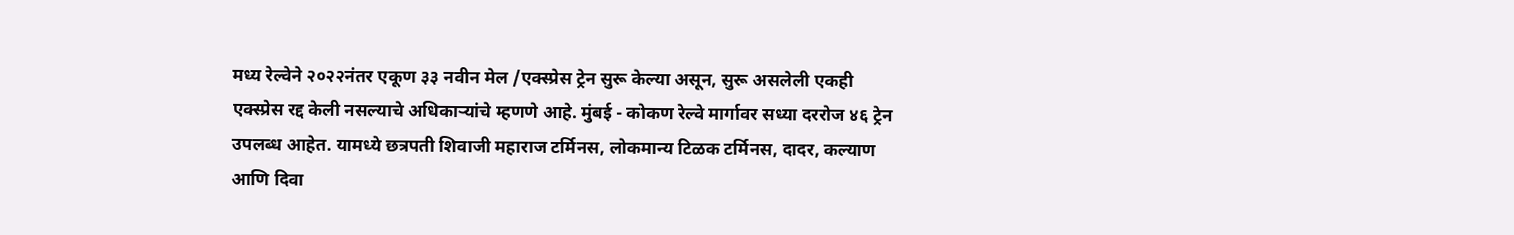मध्य रेल्वेने २०२२नंतर एकूण ३३ नवीन मेल /एक्स्प्रेस ट्रेन सुरू केल्या असून, सुरू असलेली एकही एक्स्प्रेस रद्द केली नसल्याचे अधिकाऱ्यांचे म्हणणे आहे. मुंबई - कोकण रेल्वे मार्गावर सध्या दररोज ४६ ट्रेन उपलब्ध आहेत. यामध्ये छत्रपती शिवाजी महाराज टर्मिनस, लोकमान्य टिळक टर्मिनस, दादर, कल्याण आणि दिवा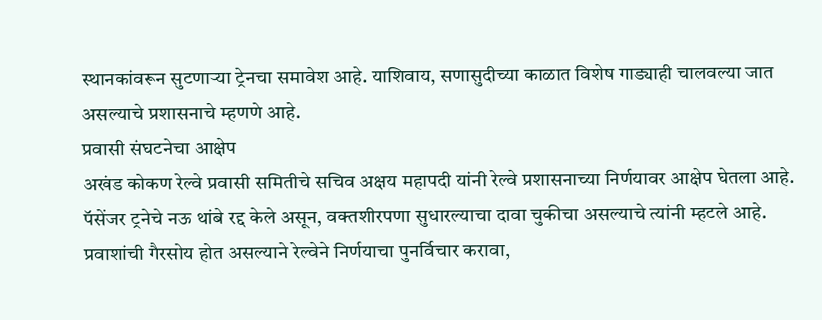स्थानकांवरून सुटणाऱ्या ट्रेनचा समावेश आहे. याशिवाय, सणासुदीच्या काळात विशेष गाड्याही चालवल्या जात असल्याचे प्रशासनाचे म्हणणे आहे.
प्रवासी संघटनेचा आक्षेप
अखंड कोकण रेल्वे प्रवासी समितीचे सचिव अक्षय महापदी यांनी रेल्वे प्रशासनाच्या निर्णयावर आक्षेप घेतला आहे. पॅसेंजर ट्रनेचे नऊ थांबे रद्द केले असून, वक्तशीरपणा सुधारल्याचा दावा चुकीचा असल्याचे त्यांनी म्हटले आहे. प्रवाशांची गैरसोय होत असल्याने रेल्वेने निर्णयाचा पुनर्विचार करावा,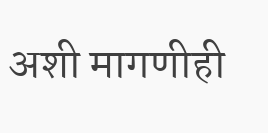अशी मागणीही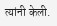त्यांनी केली.